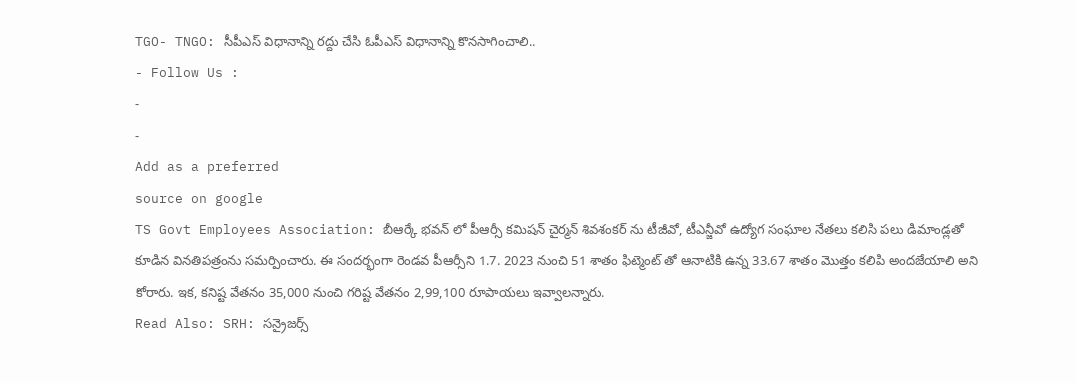TGO- TNGO: సీపీఎస్ విధానాన్ని రద్దు చేసి ఓపీఎస్ విధానాన్ని కొనసాగించాలి..
- Follow Us :
-
-
Add as a preferred
source on google
TS Govt Employees Association: బీఆర్కే భవన్ లో పీఆర్సీ కమిషన్ చైర్మన్ శివశంకర్ ను టీజీవో, టీఎన్జీవో ఉద్యోగ సంఘాల నేతలు కలిసి పలు డిమాండ్లతో కూడిన వినతిపత్రంను సమర్పించారు. ఈ సందర్భంగా రెండవ పీఆర్సీని 1.7. 2023 నుంచి 51 శాతం ఫిట్మెంట్ తో ఆనాటికి ఉన్న 33.67 శాతం మొత్తం కలిపి అందజేయాలి అని కోరారు. ఇక, కనిష్ట వేతనం 35,000 నుంచి గరిష్ట వేతనం 2,99,100 రూపాయలు ఇవ్వాలన్నారు.
Read Also: SRH: సన్రైజర్స్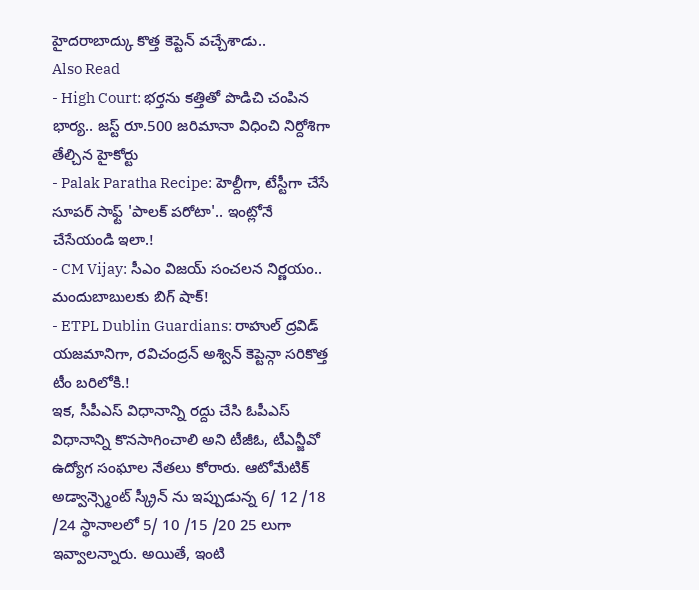హైదరాబాద్కు కొత్త కెప్టెన్ వచ్చేశాడు..
Also Read
- High Court: భర్తను కత్తితో పొడిచి చంపిన భార్య.. జస్ట్ రూ.500 జరిమానా విధించి నిర్దోశిగా తేల్చిన హైకోర్టు
- Palak Paratha Recipe: హెల్దీగా, టేస్టీగా చేసే సూపర్ సాఫ్ట్ 'పాలక్ పరోటా'.. ఇంట్లోనే చేసేయండి ఇలా.!
- CM Vijay: సీఎం విజయ్ సంచలన నిర్ణయం.. మందుబాబులకు బిగ్ షాక్!
- ETPL Dublin Guardians: రాహుల్ ద్రవిడ్ యజమానిగా, రవిచంద్రన్ అశ్విన్ కెప్టెన్గా సరికొత్త టీం బరిలోకి.!
ఇక, సీపీఎస్ విధానాన్ని రద్దు చేసి ఓపీఎస్ విధానాన్ని కొనసాగించాలి అని టీజీఓ, టీఎన్జీవో ఉద్యోగ సంఘాల నేతలు కోరారు. ఆటోమేటిక్ అడ్వాన్స్మెంట్ స్క్రీన్ ను ఇప్పుడున్న 6/ 12 /18 /24 స్థానాలలో 5/ 10 /15 /20 25 లుగా ఇవ్వాలన్నారు. అయితే, ఇంటి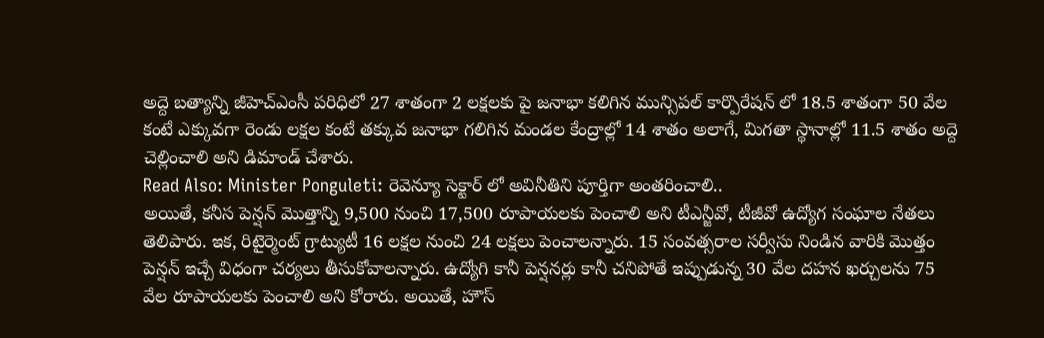అద్దె బత్యాన్ని జీహెచ్ఎంసీ పరిధిలో 27 శాతంగా 2 లక్షలకు పై జనాభా కలిగిన మున్సిపల్ కార్పొరేషన్ లో 18.5 శాతంగా 50 వేల కంటే ఎక్కువగా రెండు లక్షల కంటే తక్కువ జనాభా గలిగిన మండల కేంద్రాల్లో 14 శాతం అలాగే, మిగతా స్థానాల్లో 11.5 శాతం అద్దె చెల్లించాలి అని డిమాండ్ చేశారు.
Read Also: Minister Ponguleti: రెవెన్యూ సెక్టార్ లో అవినీతిని పూర్తిగా అంతరించాలి..
అయితే, కనీస పెన్షన్ మొత్తాన్ని 9,500 నుంచి 17,500 రూపాయలకు పెంచాలి అని టీఎన్జీవో, టీజీవో ఉద్యోగ సంఘాల నేతలు తెలిపారు. ఇక, రిటైర్మెంట్ గ్రాట్యుటీ 16 లక్షల నుంచి 24 లక్షలు పెంచాలన్నారు. 15 సంవత్సరాల సర్వీసు నిండిన వారికి మొత్తం పెన్షన్ ఇచ్చే విధంగా చర్యలు తీసుకోవాలన్నారు. ఉద్యోగి కానీ పెన్షనర్లు కానీ చనిపోతే ఇప్పుడున్న 30 వేల దహన ఖర్చులను 75 వేల రూపాయలకు పెంచాలి అని కోరారు. అయితే, హౌస్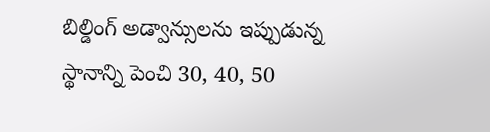బిల్డింగ్ అడ్వాన్సులను ఇప్పుడున్న స్థానాన్ని పెంచి 30, 40, 50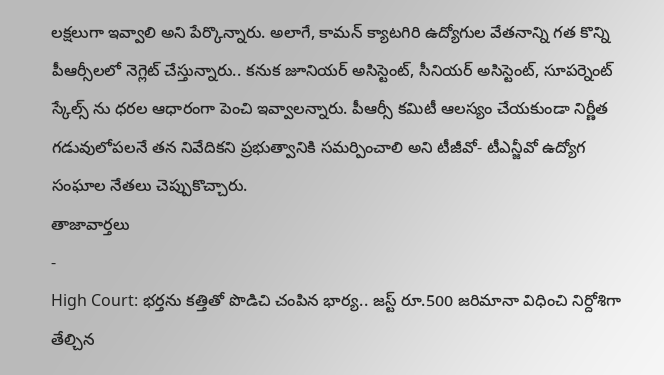లక్షలుగా ఇవ్వాలి అని పేర్కొన్నారు. అలాగే, కామన్ క్యాటగిరి ఉద్యోగుల వేతనాన్ని గత కొన్ని పీఆర్సీలలో నెగ్లెట్ చేస్తున్నారు.. కనుక జూనియర్ అసిస్టెంట్, సీనియర్ అసిస్టెంట్, సూపర్నెంట్ స్కేల్స్ ను ధరల ఆధారంగా పెంచి ఇవ్వాలన్నారు. పీఆర్సీ కమిటీ ఆలస్యం చేయకుండా నిర్ణీత గడువులోపలనే తన నివేదికని ప్రభుత్వానికి సమర్పించాలి అని టీజీవో- టీఎన్జీవో ఉద్యోగ సంఘాల నేతలు చెప్పుకొచ్చారు.
తాజావార్తలు
-
High Court: భర్తను కత్తితో పొడిచి చంపిన భార్య.. జస్ట్ రూ.500 జరిమానా విధించి నిర్దోశిగా తేల్చిన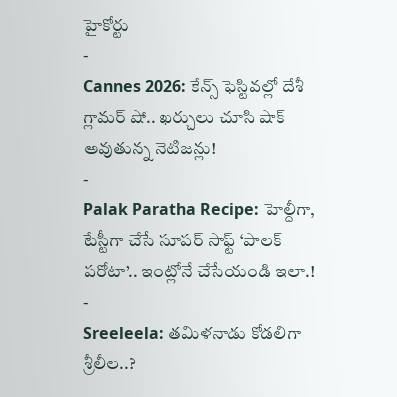హైకోర్టు
-
Cannes 2026: కేన్స్ ఫెస్టివల్లో దేశీ గ్లామర్ షో.. ఖర్చులు చూసి షాక్ అవుతున్న నెటిజన్లు!
-
Palak Paratha Recipe: హెల్దీగా, టేస్టీగా చేసే సూపర్ సాఫ్ట్ ‘పాలక్ పరోటా’.. ఇంట్లోనే చేసేయండి ఇలా.!
-
Sreeleela: తమిళనాడు కోడలిగా శ్రీలీల..?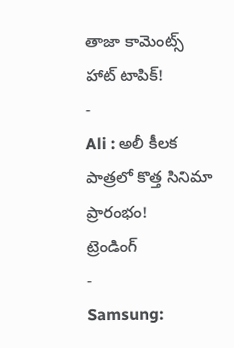తాజా కామెంట్స్ హాట్ టాపిక్!
-
Ali : అలీ కీలక పాత్రలో కొత్త సినిమా ప్రారంభం!
ట్రెండింగ్
-
Samsung: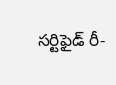సర్టిఫైడ్ రీ-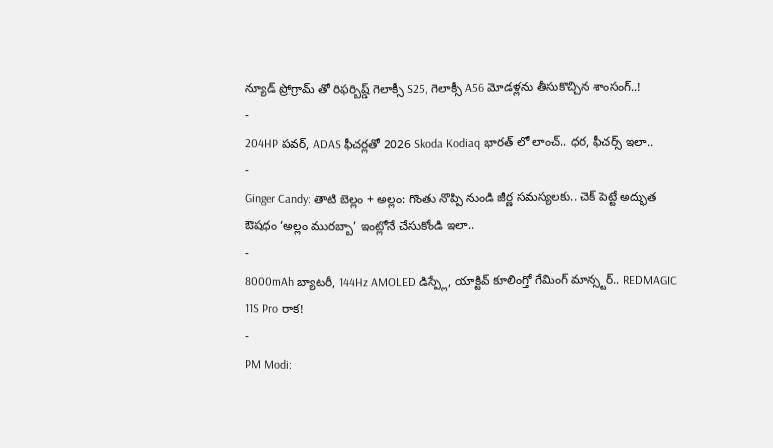న్యూడ్ ప్రోగ్రామ్ తో రిఫర్బిష్డ్ గెలాక్సీ S25, గెలాక్సీ A56 మోడళ్లను తీసుకొచ్చిన శాంసంగ్..!
-
204HP పవర్, ADAS ఫీచర్లతో 2026 Skoda Kodiaq భారత్ లో లాంచ్.. ధర, ఫీచర్స్ ఇలా..
-
Ginger Candy: తాటి బెల్లం + అల్లం: గొంతు నొప్పి నుండి జీర్ణ సమస్యలకు.. చెక్ పెట్టే అద్భుత ఔషధం ‘అల్లం మురబ్బా’ ఇంట్లోనే చేసుకోండి ఇలా..
-
8000mAh బ్యాటరీ, 144Hz AMOLED డిస్ప్లే, యాక్టివ్ కూలింగ్తో గేమింగ్ మాన్స్టర్.. REDMAGIC 11S Pro రాక!
-
PM Modi: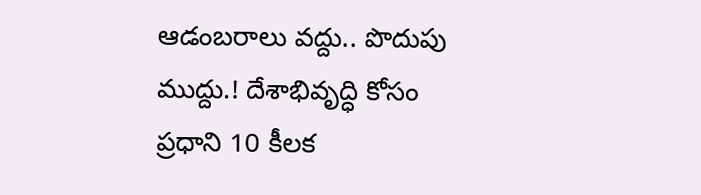ఆడంబరాలు వద్దు.. పొదుపు ముద్దు.! దేశాభివృద్ధి కోసం ప్రధాని 10 కీలక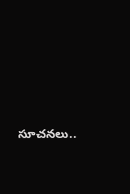సూచనలు..